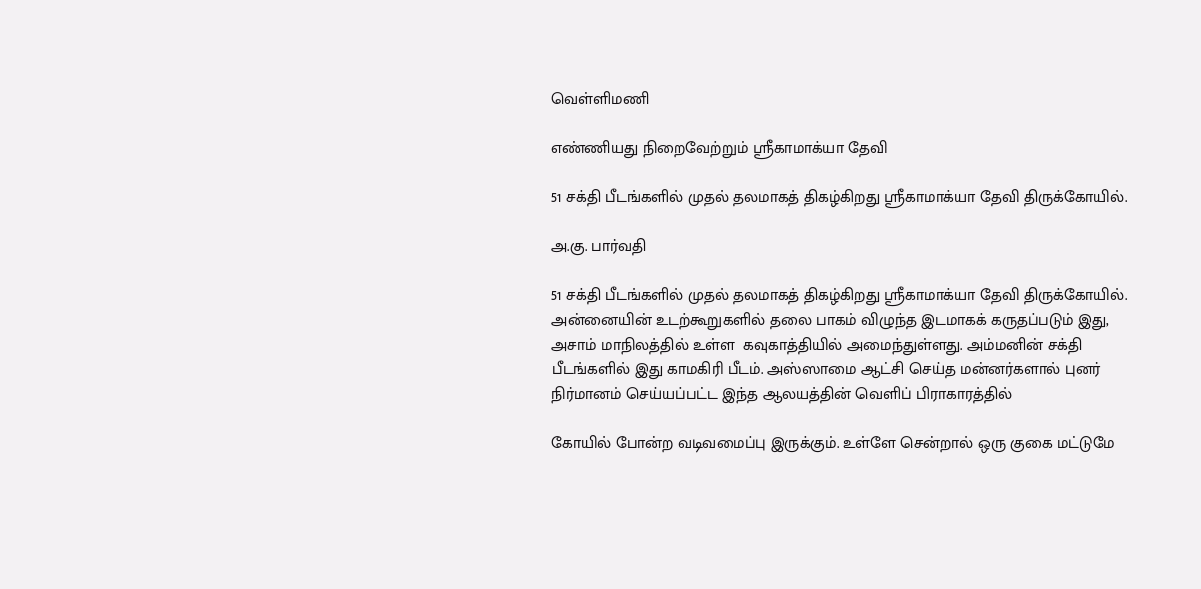வெள்ளிமணி

எண்ணியது நிறைவேற்றும் ஸ்ரீகாமாக்யா தேவி

51 சக்தி பீடங்களில் முதல் தலமாகத் திகழ்கிறது ஸ்ரீகாமாக்யா தேவி திருக்கோயில்.

அ.கு. பார்வதி

51 சக்தி பீடங்களில் முதல் தலமாகத் திகழ்கிறது ஸ்ரீகாமாக்யா தேவி திருக்கோயில். அன்னையின் உடற்கூறுகளில் தலை பாகம் விழுந்த இடமாகக் கருதப்படும் இது, அசாம் மாநிலத்தில் உள்ள  கவுகாத்தியில் அமைந்துள்ளது. அம்மனின் சக்தி பீடங்களில் இது காமகிரி பீடம். அஸ்ஸாமை ஆட்சி செய்த மன்னர்களால் புனர் நிர்மானம் செய்யப்பட்ட இந்த ஆலயத்தின் வெளிப் பிராகாரத்தில்

கோயில் போன்ற வடிவமைப்பு இருக்கும். உள்ளே சென்றால் ஒரு குகை மட்டுமே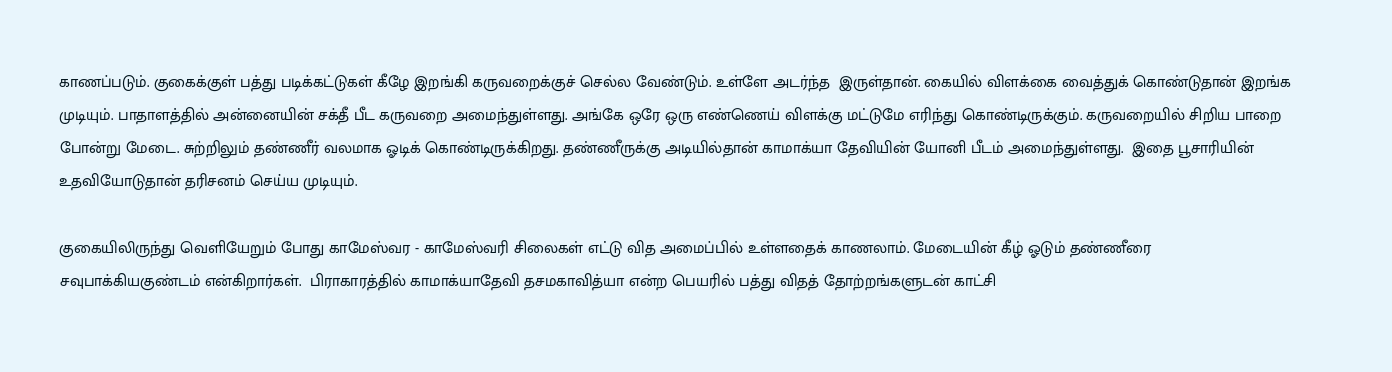காணப்படும். குகைக்குள் பத்து படிக்கட்டுகள் கீழே இறங்கி கருவறைக்குச் செல்ல வேண்டும். உள்ளே அடர்ந்த  இருள்தான். கையில் விளக்கை வைத்துக் கொண்டுதான் இறங்க முடியும். பாதாளத்தில் அன்னையின் சக்தீ பீட கருவறை அமைந்துள்ளது. அங்கே ஒரே ஒரு எண்ணெய் விளக்கு மட்டுமே எரிந்து கொண்டிருக்கும். கருவறையில் சிறிய பாறை போன்று மேடை. சுற்றிலும் தண்ணீர் வலமாக ஓடிக் கொண்டிருக்கிறது. தண்ணீருக்கு அடியில்தான் காமாக்யா தேவியின் யோனி பீடம் அமைந்துள்ளது.  இதை பூசாரியின் உதவியோடுதான் தரிசனம் செய்ய முடியும்.

குகையிலிருந்து வெளியேறும் போது காமேஸ்வர - காமேஸ்வரி சிலைகள் எட்டு வித அமைப்பில் உள்ளதைக் காணலாம். மேடையின் கீழ் ஓடும் தண்ணீரை சவுபாக்கியகுண்டம் என்கிறார்கள்.  பிராகாரத்தில் காமாக்யாதேவி தசமகாவித்யா என்ற பெயரில் பத்து விதத் தோற்றங்களுடன் காட்சி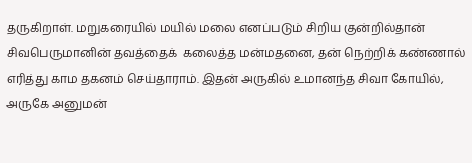தருகிறாள். மறுகரையில் மயில் மலை எனப்படும் சிறிய குன்றில்தான் சிவபெருமானின் தவத்தைக்  கலைத்த மன்மதனை, தன் நெற்றிக் கண்ணால் எரித்து காம தகனம் செய்தாராம். இதன் அருகில் உமானந்த சிவா கோயில், அருகே அனுமன்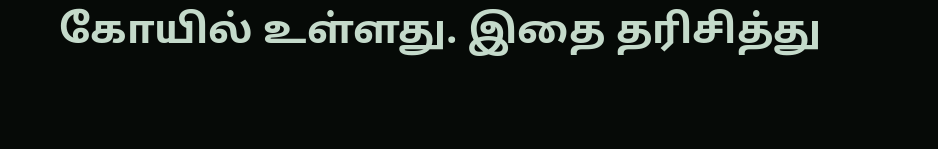கோயில் உள்ளது. இதை தரிசித்து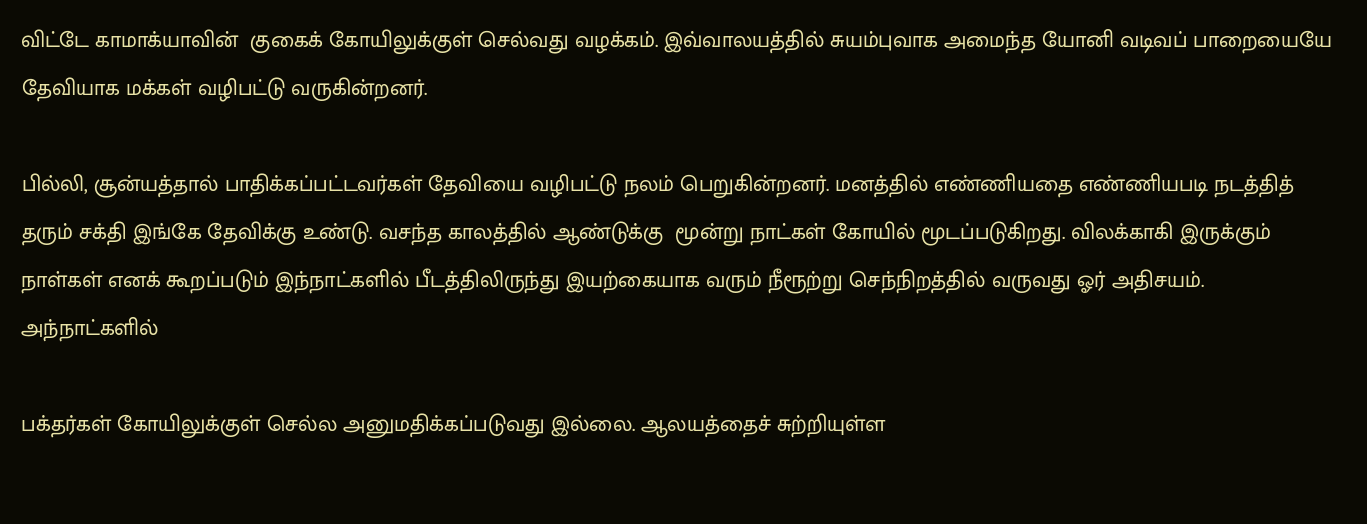விட்டே காமாக்யாவின்  குகைக் கோயிலுக்குள் செல்வது வழக்கம். இவ்வாலயத்தில் சுயம்புவாக அமைந்த யோனி வடிவப் பாறையையே தேவியாக மக்கள் வழிபட்டு வருகின்றனர்.

பில்லி, சூன்யத்தால் பாதிக்கப்பட்டவர்கள் தேவியை வழிபட்டு நலம் பெறுகின்றனர். மனத்தில் எண்ணியதை எண்ணியபடி நடத்தித் தரும் சக்தி இங்கே தேவிக்கு உண்டு. வசந்த காலத்தில் ஆண்டுக்கு  மூன்று நாட்கள் கோயில் மூடப்படுகிறது. விலக்காகி இருக்கும் நாள்கள் எனக் கூறப்படும் இந்நாட்களில் பீடத்திலிருந்து இயற்கையாக வரும் நீரூற்று செந்நிறத்தில் வருவது ஓர் அதிசயம். அந்நாட்களில்

பக்தர்கள் கோயிலுக்குள் செல்ல அனுமதிக்கப்படுவது இல்லை. ஆலயத்தைச் சுற்றியுள்ள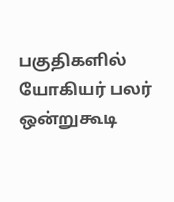பகுதிகளில் யோகியர் பலர் ஒன்றுகூடி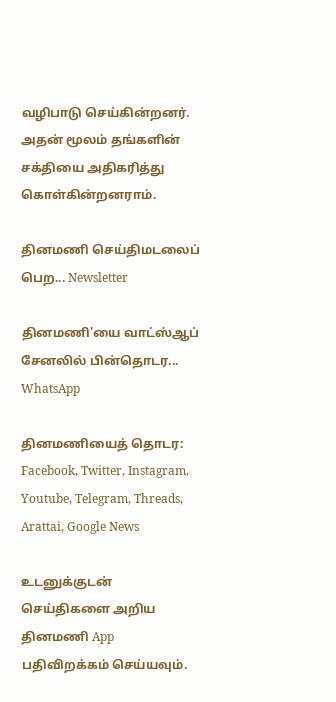வழிபாடு செய்கின்றனர். அதன் மூலம் தங்களின் சக்தியை அதிகரித்து  கொள்கின்றனராம்.

தினமணி செய்திமடலைப் பெற... Newsletter

தினமணி'யை வாட்ஸ்ஆப் சேனலில் பின்தொடர... WhatsApp

தினமணியைத் தொடர: Facebook, Twitter, Instagram, Youtube, Telegram, Threads, Arattai, Google News

உடனுக்குடன் செய்திகளை அறிய தினமணி App பதிவிறக்கம் செய்யவும்.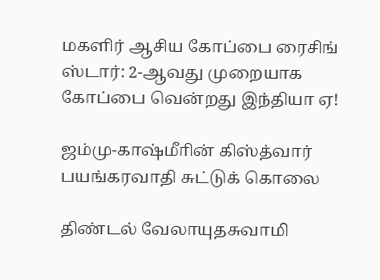மகளிர் ஆசிய கோப்பை ரைசிங் ஸ்டார்: 2-ஆவது முறையாக கோப்பை வென்றது இந்தியா ஏ!

ஜம்மு-காஷ்மீாின் கிஸ்த்வார் பயங்கரவாதி சுட்டுக் கொலை

திண்டல் வேலாயுதசுவாமி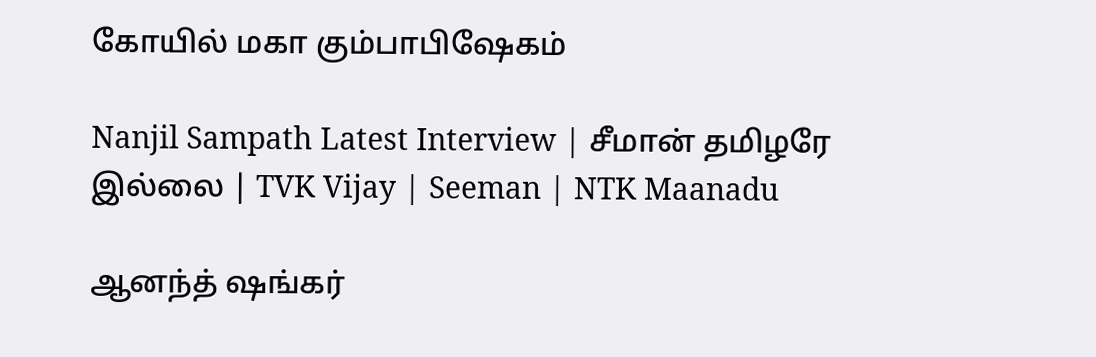கோயில் மகா கும்பாபிஷேகம்

Nanjil Sampath Latest Interview | சீமான் தமிழரே இல்லை | TVK Vijay | Seeman | NTK Maanadu

ஆனந்த் ஷங்கர்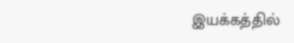இயக்கத்தில்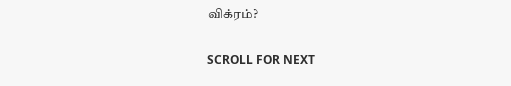விக்ரம்?

SCROLL FOR NEXT